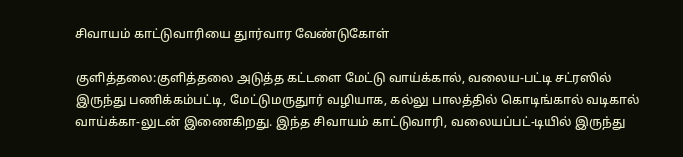சிவாயம் காட்டுவாரியை துார்வார வேண்டுகோள்

குளித்தலை:குளித்தலை அடுத்த கட்டளை மேட்டு வாய்க்கால், வலைய-பட்டி சட்ரஸில் இருந்து பணிக்கம்பட்டி, மேட்டுமருதுார் வழியாக, கல்லு பாலத்தில் கொடிங்கால் வடிகால் வாய்க்கா-லுடன் இணைகிறது. இந்த சிவாயம் காட்டுவாரி, வலையப்பட்-டியில் இருந்து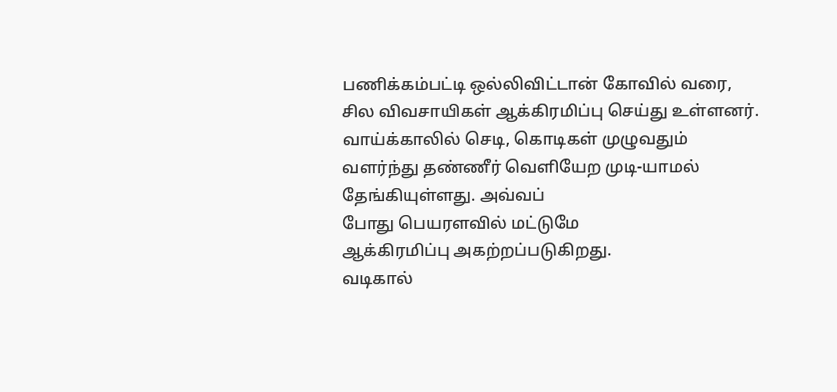பணிக்கம்பட்டி ஒல்லிவிட்டான் கோவில் வரை, சில விவசாயிகள் ஆக்கிரமிப்பு செய்து உள்ளனர். வாய்க்காலில் செடி, கொடிகள் முழுவதும் வளர்ந்து தண்ணீர் வெளியேற முடி-யாமல் தேங்கியுள்ளது. அவ்வப்
போது பெயரளவில் மட்டுமே
ஆக்கிரமிப்பு அகற்றப்படுகிறது.
வடிகால்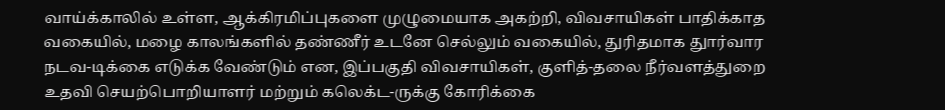வாய்க்காலில் உள்ள, ஆக்கிரமிப்புகளை முழுமையாக அகற்றி, விவசாயிகள் பாதிக்காத வகையில், மழை காலங்களில் தண்ணீர் உடனே செல்லும் வகையில், துரிதமாக துார்வார நடவ-டிக்கை எடுக்க வேண்டும் என, இப்பகுதி விவசாயிகள், குளித்-தலை நீர்வளத்துறை உதவி செயற்பொறியாளர் மற்றும் கலெக்ட-ருக்கு கோரிக்கை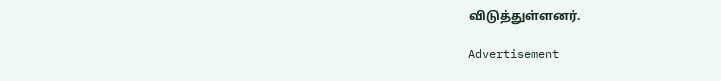விடுத்துள்ளனர்.

Advertisement